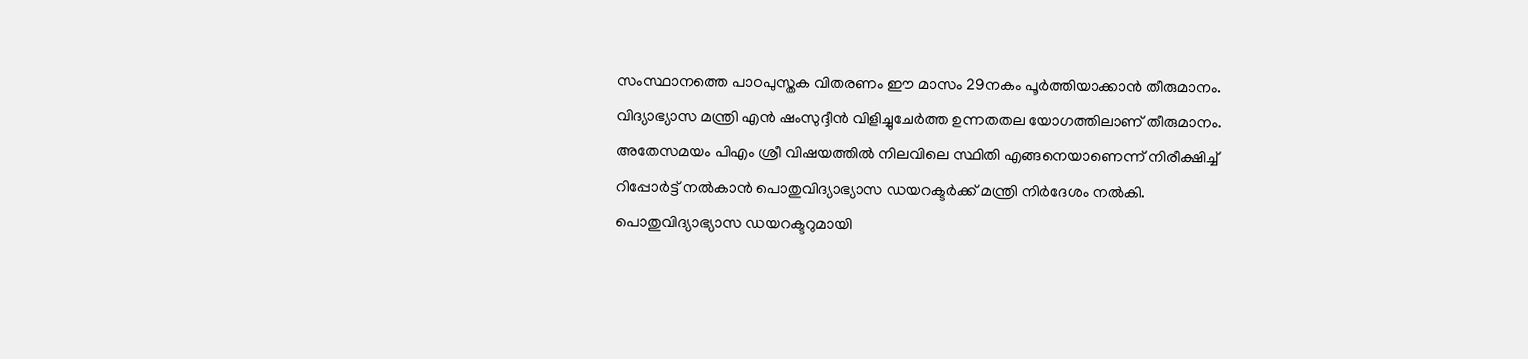സംസ്ഥാനത്തെ പാഠപുസ്തക വിതരണം ഈ മാസം 29നകം പൂർത്തിയാക്കാൻ തീരുമാനം. വിദ്യാഭ്യാസ മന്ത്രി എൻ ഷംസുദ്ദീൻ വിളിച്ചുചേർത്ത ഉന്നതതല യോഗത്തിലാണ് തീരുമാനം. അതേസമയം പിഎം ശ്രീ വിഷയത്തിൽ നിലവിലെ സ്ഥിതി എങ്ങനെയാണെന്ന് നിരീക്ഷിച്ച് റിപ്പോർട്ട് നൽകാൻ പൊതുവിദ്യാഭ്യാസ ഡയറക്ടർക്ക് മന്ത്രി നിർദേശം നൽകി.
പൊതുവിദ്യാഭ്യാസ ഡയറക്ടറുമായി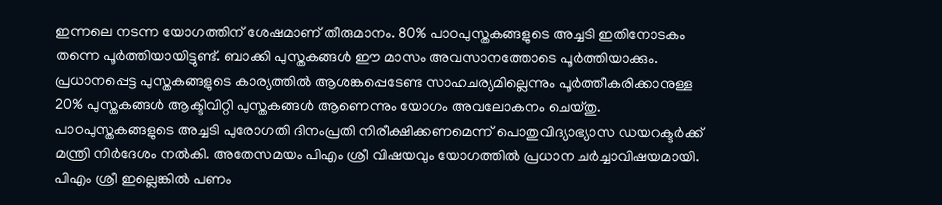ഇന്നലെ നടന്ന യോഗത്തിന് ശേഷമാണ് തീരുമാനം. 80% പാഠപുസ്തകങ്ങളുടെ അച്ചടി ഇതിനോടകം തന്നെ പൂർത്തിയായിട്ടുണ്ട്. ബാക്കി പുസ്തകങ്ങൾ ഈ മാസം അവസാനത്തോടെ പൂർത്തിയാക്കും. പ്രധാനപ്പെട്ട പുസ്തകങ്ങളുടെ കാര്യത്തിൽ ആശങ്കപ്പെടേണ്ട സാഹചര്യമില്ലെന്നും പൂർത്തീകരിക്കാനുള്ള 20% പുസ്തകങ്ങൾ ആക്ടിവിറ്റി പുസ്തകങ്ങൾ ആണെന്നും യോഗം അവലോകനം ചെയ്തു. പാഠപുസ്തകങ്ങളുടെ അച്ചടി പുരോഗതി ദിനംപ്രതി നിരീക്ഷിക്കണമെന്ന് പൊതുവിദ്യാഭ്യാസ ഡയറക്ടർക്ക് മന്ത്രി നിർദേശം നൽകി. അതേസമയം പിഎം ശ്രീ വിഷയവും യോഗത്തിൽ പ്രധാന ചർച്ചാവിഷയമായി. പിഎം ശ്രീ ഇല്ലെങ്കിൽ പണം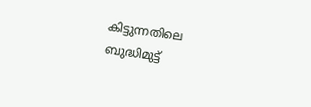കിട്ടുന്നതിലെ ബുദ്ധിമുട്ട്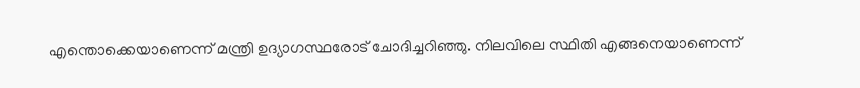എന്തൊക്കെയാണെന്ന് മന്ത്രി ഉദ്യാഗസ്ഥരോട് ചോദിച്ചറിഞ്ഞു. നിലവിലെ സ്ഥിതി എങ്ങനെയാണെന്ന്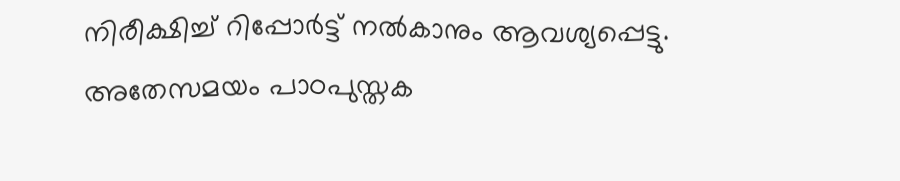നിരീക്ഷിച്ച് റിപ്പോർട്ട് നൽകാനും ആവശ്യപ്പെട്ടു. അതേസമയം പാഠപുസ്തക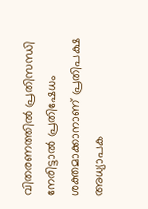വിതരണത്തിൽ പ്രതിസന്ധി നേരിട്ടാൽ പ്രതിഷേധം ശക്തമാക്കാനാണ് പ്രതിപക്ഷ അധ്യാപക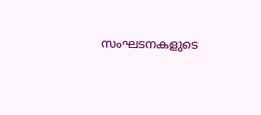സംഘടനകളുടെ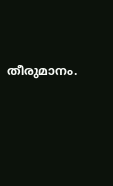തീരുമാനം.